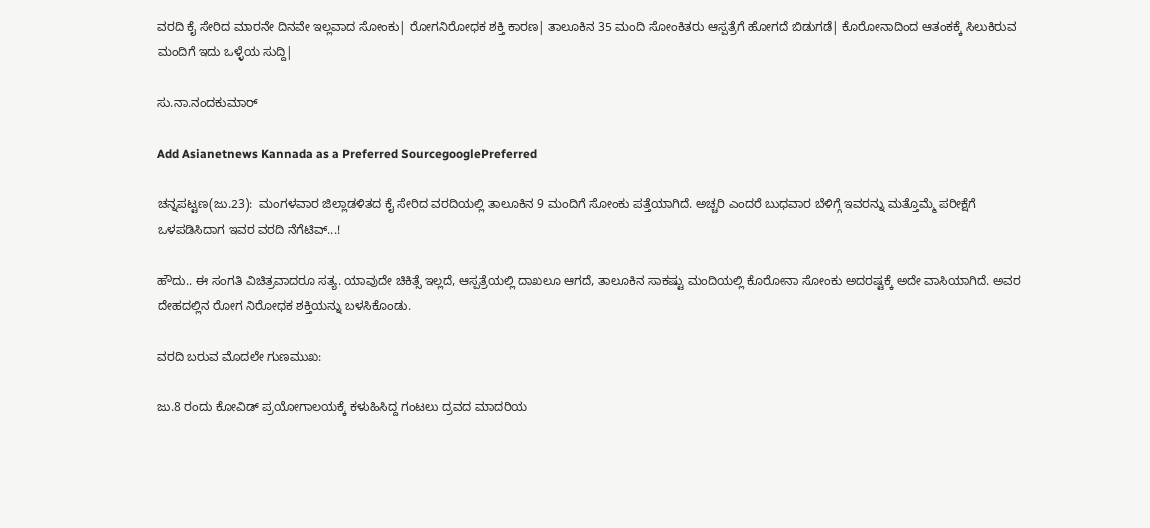ವರದಿ ಕೈ ಸೇರಿದ ಮಾರನೇ ದಿನವೇ ಇಲ್ಲವಾದ ಸೋಂಕು| ರೋಗನಿರೋಧಕ ಶಕ್ತಿ ಕಾರಣ| ತಾಲೂಕಿನ 35 ಮಂದಿ ಸೋಂಕಿತರು ಆಸ್ಪತ್ರೆಗೆ ಹೋಗದೆ ಬಿಡುಗಡೆ| ಕೊರೋನಾದಿಂದ ಆತಂಕಕ್ಕೆ ಸಿಲುಕಿರುವ ಮಂದಿಗೆ ಇದು ಒಳ್ಳೆಯ ಸುದ್ದಿ|

ಸು.ನಾ.ನಂದಕುಮಾರ್‌

Add Asianetnews Kannada as a Preferred SourcegooglePreferred

ಚನ್ನಪಟ್ಟಣ(ಜು.23):  ಮಂಗಳವಾರ ಜಿಲ್ಲಾಡಳಿತದ ಕೈ ಸೇರಿದ ವರದಿಯಲ್ಲಿ ತಾಲೂಕಿನ 9 ಮಂದಿಗೆ ಸೋಂಕು ಪತ್ತೆಯಾಗಿದೆ. ಅಚ್ಚರಿ ಎಂದರೆ ಬುಧವಾರ ಬೆಳಿಗ್ಗೆ ಇವರನ್ನು ಮತ್ತೊಮ್ಮೆ ಪರೀಕ್ಷೆಗೆ ಒಳಪಡಿಸಿದಾಗ ಇವರ ವರದಿ ನೆಗೆಟಿವ್‌...!

ಹೌದು.. ಈ ಸಂಗತಿ ವಿಚಿತ್ರವಾದರೂ ಸತ್ಯ. ಯಾವುದೇ ಚಿಕಿತ್ಸೆ ಇಲ್ಲದೆ, ಆಸ್ಪತ್ರೆಯಲ್ಲಿ ದಾಖಲೂ ಆಗದೆ, ತಾಲೂಕಿನ ಸಾಕಷ್ಟು ಮಂದಿಯಲ್ಲಿ ಕೊರೋನಾ ಸೋಂಕು ಅದರಷ್ಟಕ್ಕೆ ಅದೇ ವಾಸಿಯಾಗಿದೆ. ಅವರ ದೇಹದಲ್ಲಿನ ರೋಗ ನಿರೋಧಕ ಶಕ್ತಿಯನ್ನು ಬಳಸಿಕೊಂಡು.

ವರದಿ ಬರುವ ಮೊದಲೇ ಗುಣಮುಖ:

ಜು.8 ರಂದು ಕೋವಿಡ್‌ ಪ್ರಯೋಗಾಲಯಕ್ಕೆ ಕಳುಹಿಸಿದ್ದ ಗಂಟಲು ದ್ರವದ ಮಾದರಿಯ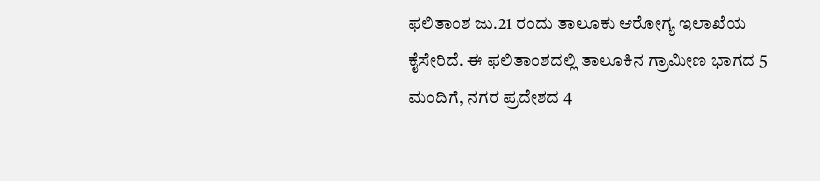ಫಲಿತಾಂಶ ಜು.21 ರಂದು ತಾಲೂಕು ಆರೋಗ್ಯ ಇಲಾಖೆಯ ಕೈಸೇರಿದೆ. ಈ ಫಲಿತಾಂಶದಲ್ಲಿ ತಾಲೂಕಿನ ಗ್ರಾಮೀಣ ಭಾಗದ 5 ಮಂದಿಗೆ, ನಗರ ಪ್ರದೇಶದ 4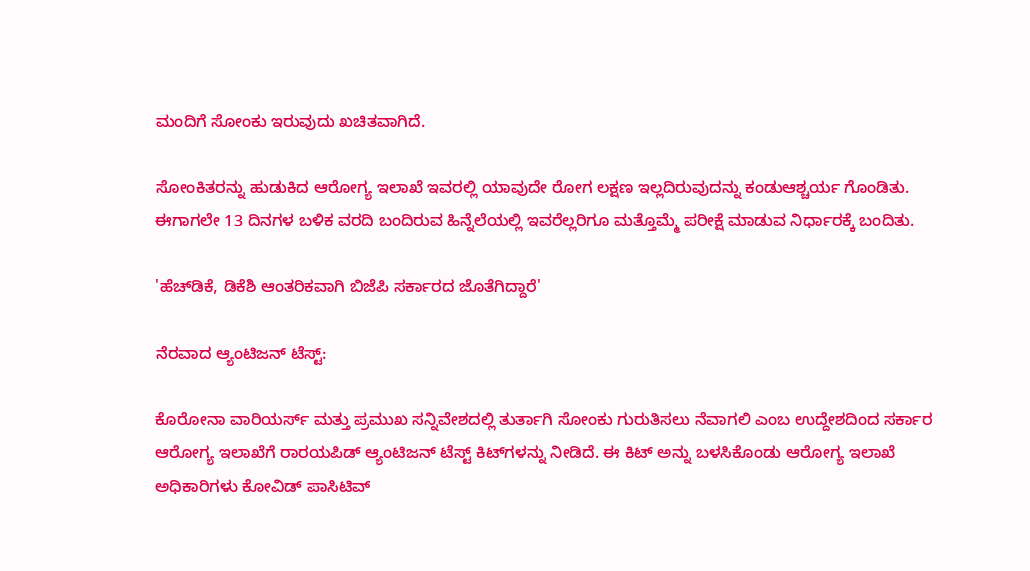ಮಂದಿಗೆ ಸೋಂಕು ಇರುವುದು ಖಚಿತವಾಗಿದೆ.

ಸೋಂಕಿತರನ್ನು ಹುಡುಕಿದ ಆರೋಗ್ಯ ಇಲಾಖೆ ಇವರಲ್ಲಿ ಯಾವುದೇ ರೋಗ ಲಕ್ಷಣ ಇಲ್ಲದಿರುವುದನ್ನು ಕಂಡುಆಶ್ಚರ್ಯ ಗೊಂಡಿತು. ಈಗಾಗಲೇ 13 ದಿನಗಳ ಬಳಿಕ ವರದಿ ಬಂದಿರುವ ಹಿನ್ನೆಲೆಯಲ್ಲಿ ಇವರೆಲ್ಲರಿಗೂ ಮತ್ತೊಮ್ಮೆ ಪರೀಕ್ಷೆ ಮಾಡುವ ನಿರ್ಧಾರಕ್ಕೆ ಬಂದಿತು.

'ಹೆಚ್‌ಡಿಕೆ, ಡಿಕೆಶಿ ಆಂತರಿಕವಾಗಿ ಬಿಜೆಪಿ ಸರ್ಕಾರದ ಜೊತೆಗಿದ್ದಾರೆ'

ನೆರವಾದ ಆ್ಯಂಟಿಜನ್‌ ಟೆಸ್ಟ್‌:

ಕೊರೋನಾ ವಾರಿಯರ್ಸ್‌ ಮತ್ತು ಪ್ರಮುಖ ಸನ್ನಿವೇಶದಲ್ಲಿ ತುರ್ತಾಗಿ ಸೋಂಕು ಗುರುತಿಸಲು ನೆವಾಗಲಿ ಎಂಬ ಉದ್ದೇಶದಿಂದ ಸರ್ಕಾರ ಆರೋಗ್ಯ ಇಲಾಖೆಗೆ ರಾರ‍ಯಪಿಡ್‌ ಆ್ಯಂಟಿಜನ್‌ ಟೆಸ್ಟ್‌ ಕಿಟ್‌ಗಳನ್ನು ನೀಡಿದೆ. ಈ ಕಿಟ್‌ ಅನ್ನು ಬಳಸಿಕೊಂಡು ಆರೋಗ್ಯ ಇಲಾಖೆ ಅಧಿಕಾರಿಗಳು ಕೋವಿಡ್‌ ಪಾಸಿಟಿವ್‌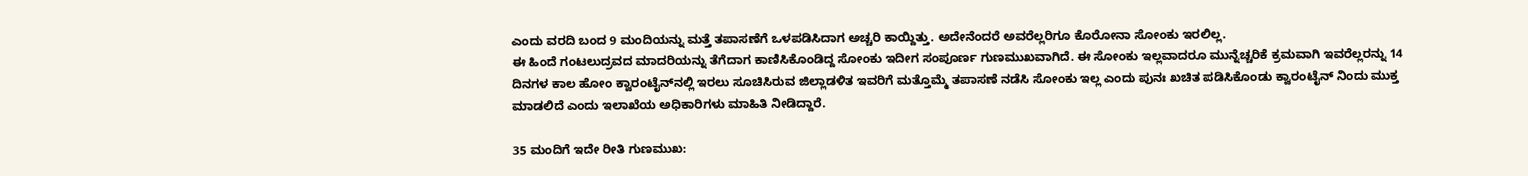ಎಂದು ವರದಿ ಬಂದ 9 ಮಂದಿಯನ್ನು ಮತ್ತೆ ತಪಾಸಣೆಗೆ ಒಳಪಡಿಸಿದಾಗ ಅಚ್ಚರಿ ಕಾಯ್ದಿತ್ತು. ಅದೇನೆಂದರೆ ಅವರೆಲ್ಲರಿಗೂ ಕೊರೋನಾ ಸೋಂಕು ಇರಲಿಲ್ಲ.
ಈ ಹಿಂದೆ ಗಂಟಲುದ್ರವದ ಮಾದರಿಯನ್ನು ತೆಗೆದಾಗ ಕಾಣಿಸಿಕೊಂಡಿದ್ದ ಸೋಂಕು ಇದೀಗ ಸಂಪೂರ್ಣ ಗುಣಮುಖವಾಗಿದೆ. ಈ ಸೋಂಕು ಇಲ್ಲವಾದರೂ ಮುನ್ನೆಚ್ಚರಿಕೆ ಕ್ರಮವಾಗಿ ಇವರೆಲ್ಲರನ್ನು 14 ದಿನಗಳ ಕಾಲ ಹೋಂ ಕ್ವಾರಂಟೈನ್‌ನಲ್ಲಿ ಇರಲು ಸೂಚಿಸಿರುವ ಜಿಲ್ಲಾಡಳಿತ ಇವರಿಗೆ ಮತ್ತೊಮ್ಮೆ ತಪಾಸಣೆ ನಡೆಸಿ ಸೋಂಕು ಇಲ್ಲ ಎಂದು ಪುನಃ ಖಚಿತ ಪಡಿಸಿಕೊಂಡು ಕ್ವಾರಂಟೈನ್‌ ನಿಂದು ಮುಕ್ತ ಮಾಡಲಿದೆ ಎಂದು ಇಲಾಖೆಯ ಅಧಿಕಾರಿಗಳು ಮಾಹಿತಿ ನೀಡಿದ್ದಾರೆ.

35 ಮಂದಿಗೆ ಇದೇ ರೀತಿ ಗುಣಮುಖ: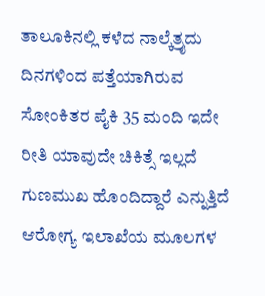ತಾಲೂಕಿನಲ್ಲಿ ಕಳೆದ ನಾಲ್ಕೆತ್ರೖದು ದಿನಗಳಿಂದ ಪತ್ತೆಯಾಗಿರುವ ಸೋಂಕಿತರ ಪೈಕಿ 35 ಮಂದಿ ಇದೇ ರೀತಿ ಯಾವುದೇ ಚಿಕಿತ್ಸೆ ಇಲ್ಲದೆ ಗುಣಮುಖ ಹೊಂದಿದ್ದಾರೆ ಎನ್ನುತ್ತಿದೆ ಆರೋಗ್ಯ ಇಲಾಖೆಯ ಮೂಲಗಳ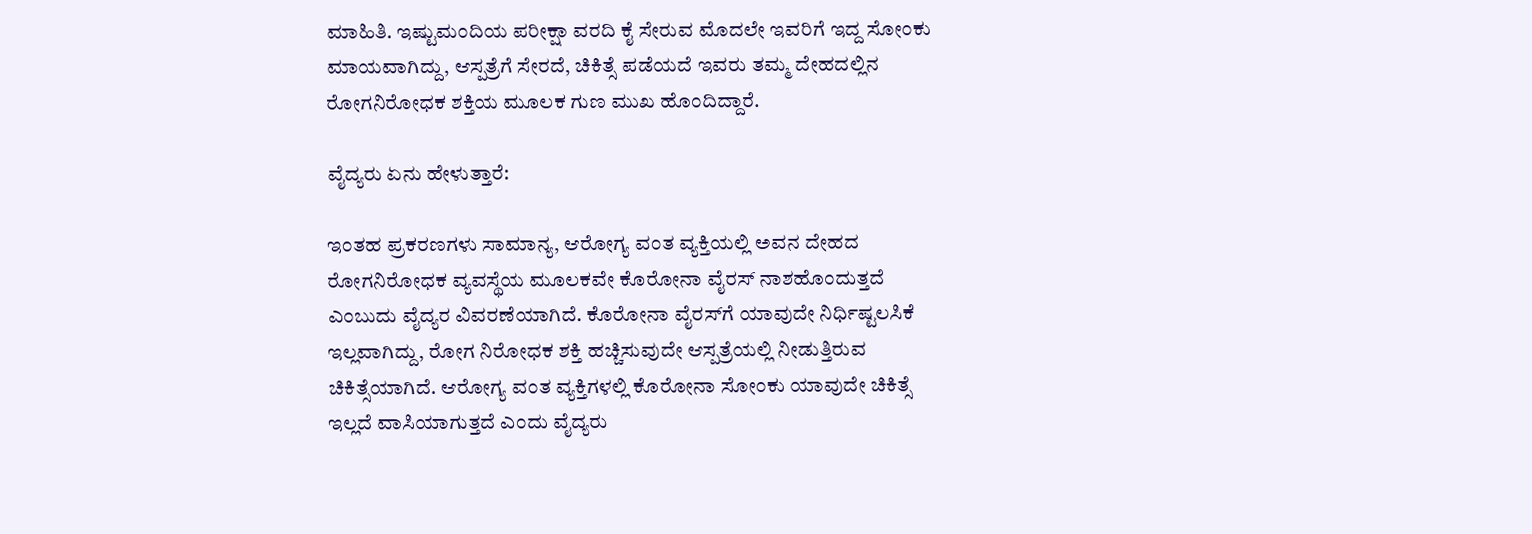ಮಾಹಿತಿ. ಇಷ್ಟುಮಂದಿಯ ಪರೀಕ್ಷಾ ವರದಿ ಕೈ ಸೇರುವ ಮೊದಲೇ ಇವರಿಗೆ ಇದ್ದ ಸೋಂಕು ಮಾಯವಾಗಿದ್ದು, ಆಸ್ಪತ್ರೆಗೆ ಸೇರದೆ, ಚಿಕಿತ್ಸೆ ಪಡೆಯದೆ ಇವರು ತಮ್ಮ ದೇಹದಲ್ಲಿನ ರೋಗನಿರೋಧಕ ಶಕ್ತಿಯ ಮೂಲಕ ಗುಣ ಮುಖ ಹೊಂದಿದ್ದಾರೆ.

ವೈದ್ಯರು ಏನು ಹೇಳುತ್ತಾರೆ:

ಇಂತಹ ಪ್ರಕರಣಗಳು ಸಾಮಾನ್ಯ, ಆರೋಗ್ಯ ವಂತ ವ್ಯಕ್ತಿಯಲ್ಲಿ ಅವನ ದೇಹದ ರೋಗನಿರೋಧಕ ವ್ಯವಸ್ಥೆಯ ಮೂಲಕವೇ ಕೊರೋನಾ ವೈರಸ್‌ ನಾಶಹೊಂದುತ್ತದೆ ಎಂಬುದು ವೈದ್ಯರ ವಿವರಣೆಯಾಗಿದೆ. ಕೊರೋನಾ ವೈರಸ್‌ಗೆ ಯಾವುದೇ ನಿರ್ಧಿಷ್ಟಲಸಿಕೆ ಇಲ್ಲವಾಗಿದ್ದು, ರೋಗ ನಿರೋಧಕ ಶಕ್ತಿ ಹಚ್ಚಿಸುವುದೇ ಆಸ್ಪತ್ರೆಯಲ್ಲಿ ನೀಡುತ್ತಿರುವ ಚಿಕಿತ್ಸೆಯಾಗಿದೆ. ಆರೋಗ್ಯ ವಂತ ವ್ಯಕ್ತಿಗಳಲ್ಲಿ ಕೊರೋನಾ ಸೋಂಕು ಯಾವುದೇ ಚಿಕಿತ್ಸೆ ಇಲ್ಲದೆ ವಾಸಿಯಾಗುತ್ತದೆ ಎಂದು ವೈದ್ಯರು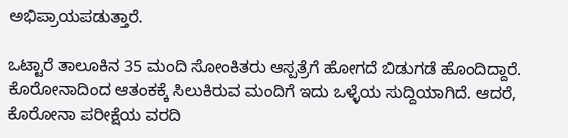ಅಭಿಪ್ರಾಯಪಡುತ್ತಾರೆ.

ಒಟ್ಟಾರೆ ತಾಲೂಕಿನ 35 ಮಂದಿ ಸೋಂಕಿತರು ಆಸ್ಪತ್ರೆಗೆ ಹೋಗದೆ ಬಿಡುಗಡೆ ಹೊಂದಿದ್ದಾರೆ. ಕೊರೋನಾದಿಂದ ಆತಂಕಕ್ಕೆ ಸಿಲುಕಿರುವ ಮಂದಿಗೆ ಇದು ಒಳ್ಳೆಯ ಸುದ್ದಿಯಾಗಿದೆ. ಆದರೆ, ಕೊರೋನಾ ಪರೀಕ್ಷೆಯ ವರದಿ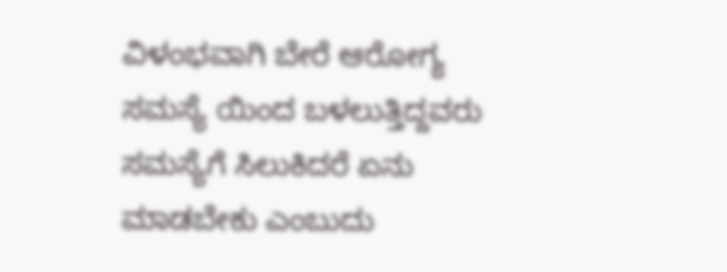ವಿಳಂಭವಾಗಿ ಬೇರೆ ಆರೋಗ್ಯ ಸಮಸ್ಯೆ ಯಿಂದ ಬಳಲುತ್ತಿದ್ದವರು ಸಮಸ್ಯೆಗೆ ಸಿಲುಕಿದರೆ ಏನು ಮಾಡಬೇಕು ಎಂಬುದು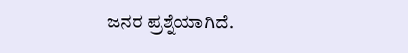ಜನರ ಪ್ರಶ್ನೆಯಾಗಿದೆ.